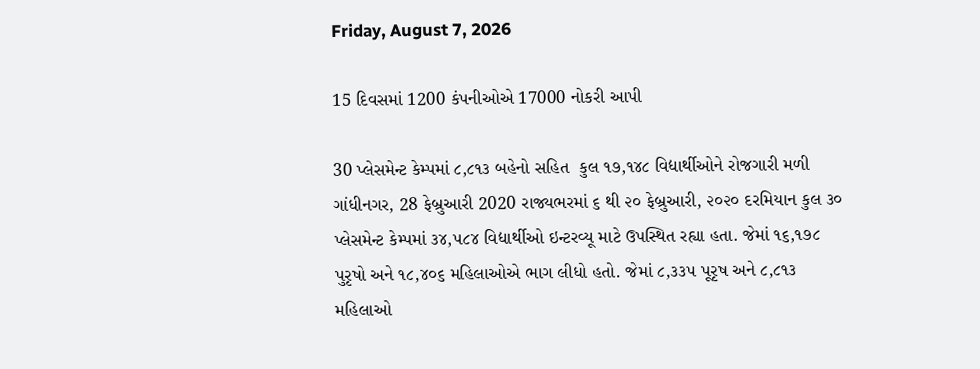Friday, August 7, 2026

15 દિવસમાં 1200 કંપનીઓએ 17000 નોકરી આપી

30 પ્લેસમેન્ટ કેમ્પમાં ૮,૮૧૩ બહેનો સહિત  કુલ ૧૭,૧૪૮ વિદ્યાર્થીઓને રોજગારી મળી ગાંધીનગર, 28 ફેબ્રુઆરી 2020 રાજ્યભરમાં ૬ થી ૨૦ ફેબ્રુઆરી, ૨૦૨૦ દરમિયાન કુલ ૩૦ પ્લેસમેન્ટ કેમ્પમાં ૩૪,૫૮૪ વિદ્યાર્થીઓ ઇન્ટરવ્યૂ માટે ઉપસ્થિત રહ્યા હતા. જેમાં ૧૬,૧૭૮ પુરૃષો અને ૧૮,૪૦૬ મહિલાઓએ ભાગ લીધો હતો. જેમાં ૮,૩૩૫ પૂરૃષ અને ૮,૮૧૩ મહિલાઓ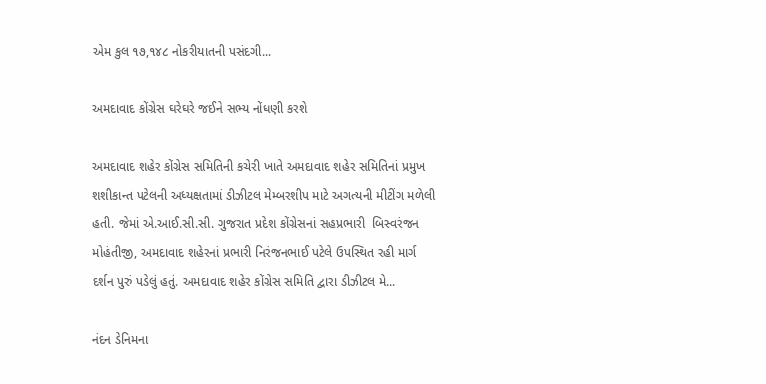એમ કુલ ૧૭,૧૪૮ નોકરીયાતની પસંદગી...

અમદાવાદ કોંગ્રેસ ઘરેઘરે જઈને સભ્ય નોંધણી કરશે

અમદાવાદ શહેર કોંગ્રેસ સમિતિની કચેરી ખાતે અમદાવાદ શહેર સમિતિનાં પ્રમુખ શશીકાન્ત પટેલની અધ્યક્ષતામાં ડીઝીટલ મેમ્બરશીપ માટે અગત્યની મીટીંગ મળેલી હતી. જેમાં એ.આઈ.સી.સી. ગુજરાત પ્રદેશ કોંગ્રેસનાં સહપ્રભારી  બિસ્વરંજન મોહંતીજી, અમદાવાદ શહેરનાં પ્રભારી નિરંજનભાઈ પટેલે ઉપસ્થિત રહી માર્ગ દર્શન પુરું પડેલું હતું. અમદાવાદ શહેર કોંગ્રેસ સમિતિ દ્વારા ડીઝીટલ મે...

નંદન ડેનિમના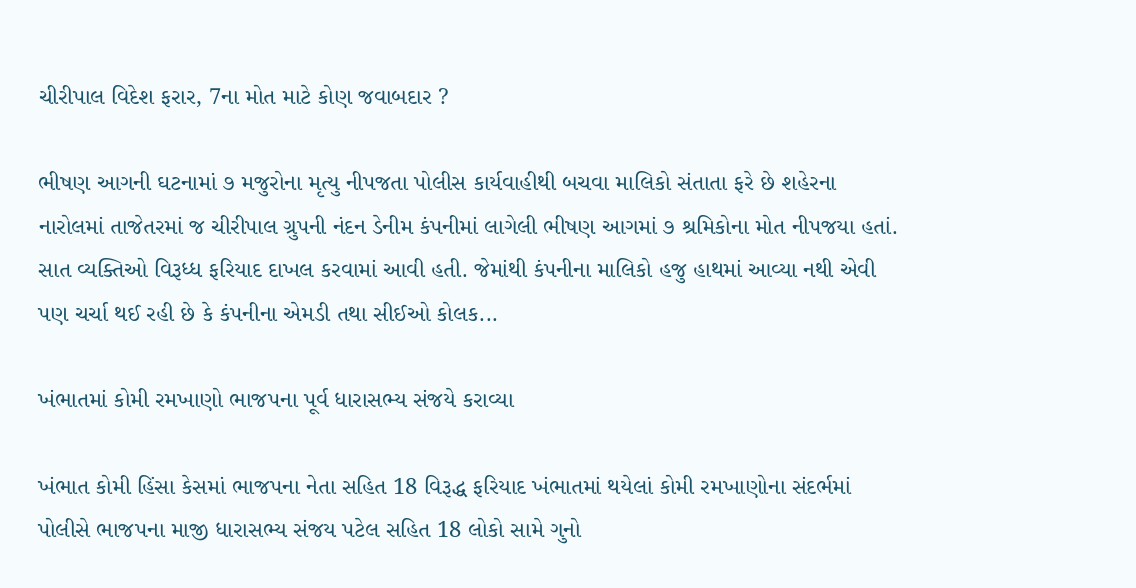ચીરીપાલ વિદેશ ફરાર, 7ના મોત માટે કોણ જવાબદાર ?

ભીષણ આગની ઘટનામાં ૭ મજુરોના મૃત્યુ નીપજતા પોલીસ કાર્યવાહીથી બચવા માલિકો સંતાતા ફરે છે શહેરના નારોલમાં તાજેતરમાં જ ચીરીપાલ ગ્રુપની નંદન ડેનીમ કંપનીમાં લાગેલી ભીષણ આગમાં ૭ શ્રમિકોના મોત નીપજયા હતાં. સાત વ્યક્તિઓ વિરૂધ્ધ ફરિયાદ દાખલ કરવામાં આવી હતી. જેમાંથી કંપનીના માલિકો હજુ હાથમાં આવ્યા નથી એવી પણ ચર્ચા થઈ રહી છે કે કંપનીના એમડી તથા સીઈઓ કોલક...

ખંભાતમાં કોમી રમખાણો ભાજપના પૂર્વ ધારાસભ્ય સંજયે કરાવ્યા

ખંભાત કોમી હિંસા કેસમાં ભાજપના નેતા સહિત 18 વિરૂદ્ધ ફરિયાદ ખંભાતમાં થયેલાં કોમી રમખાણોના સંદર્ભમાં પોલીસે ભાજપના માજી ધારાસભ્ય સંજય પટેલ સહિત 18 લોકો સામે ગુનો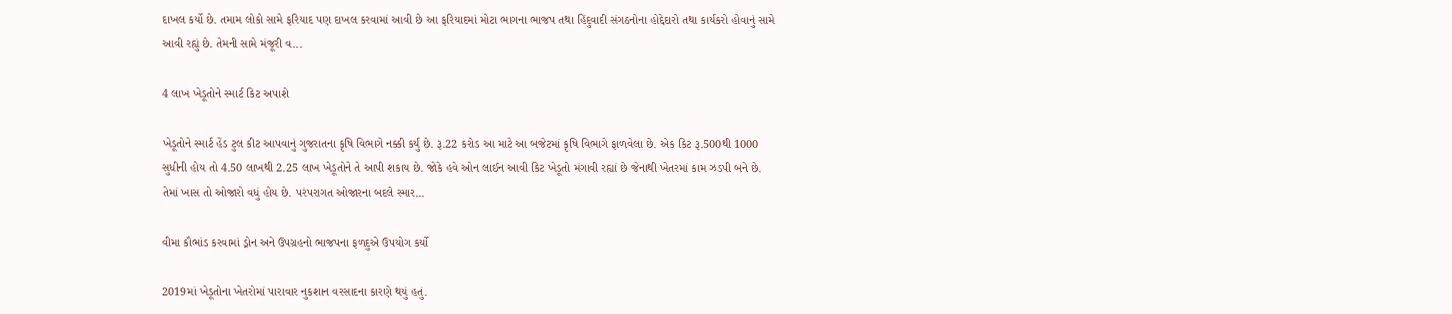દાખલ કર્યો છે. તમામ લોકો સામે ફરિયાદ પણ દાખલ કરવામાં આવી છે આ ફરિયાદમાં મોટા ભાગના ભાજપ તથા હિંદુવાદી સંગઠનોના હોદ્દેદારો તથા કાર્યકરો હોવાનું સામે આવી રહ્યું છે. તેમની સામે મંજૂરી વ...

4 લાખ ખેડૂતોને સ્માર્ટ કિટ અપાશે

ખેડૂતોને સ્માર્ટ હેંડ ટુલ કીટ આપવાનું ગુજરાતના કૃષિ વિભાગે નક્કી કર્યું છે. રૂ.22 કરોડ આ માટે આ બજેટમાં કૃષિ વિભાગે ફાળવેલા છે. એક કિટ રૂ.500થી 1000 સુધીની હોય તો 4.50 લાખથી 2.25 લાખ ખેડૂતોને તે આપી શકાય છે. જોકે હવે ઓન લાઈન આવી કિટ ખેડૂતો મંગાવી રહ્યાં છે જેનાથી ખેતરમાં કામ ઝડપી બને છે. તેમાં ખાસ તો ઓજારો વધું હોય છે. પરંપરાગત ઓજારના બદલે સ્માર...

વીમા કૌભાંડ કરવામાં ડ્રોન અને ઉપગ્રહનો ભાજપના ફળદુએ ઉપયોગ કર્યો

2019માં ખેડૂતોના ખેતરોમાં પારાવાર નુકશાન વરસાદના કારણે થયું હતું.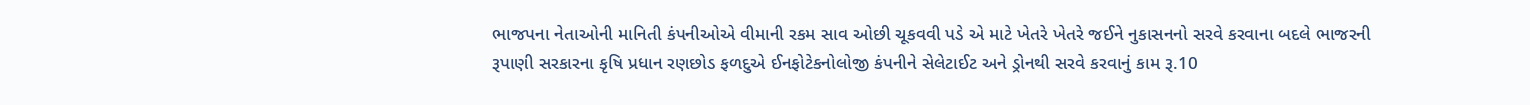ભાજપના નેતાઓની માનિતી કંપનીઓએ વીમાની રકમ સાવ ઓછી ચૂકવવી પડે એ માટે ખેતરે ખેતરે જઈને નુકાસનનો સરવે કરવાના બદલે ભાજરની રૂપાણી સરકારના કૃષિ પ્રધાન રણછોડ ફળદુએ ઈનફોટેકનોલોજી કંપનીને સેલેટાઈટ અને ડ્રોનથી સરવે કરવાનું કામ રૂ.10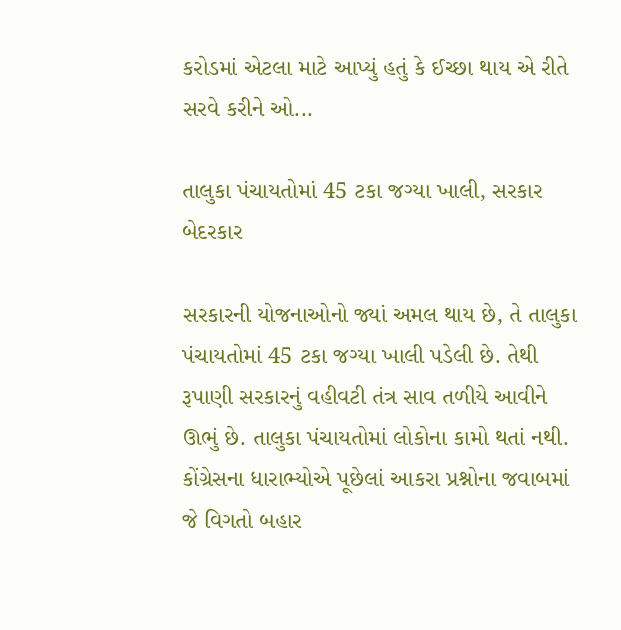કરોડમાં એટલા માટે આપ્યું હતું કે ઈચ્છા થાય એ રીતે સરવે કરીને ઓ...

તાલુકા પંચાયતોમાં 45 ટકા જગ્યા ખાલી, સરકાર બેદરકાર

સરકારની યોજનાઓનો જ્યાં અમલ થાય છે, તે તાલુકા પંચાયતોમાં 45 ટકા જગ્યા ખાલી પડેલી છે. તેથી રૂપાણી સરકારનું વહીવટી તંત્ર સાવ તળીયે આવીને ઊભું છે. તાલુકા પંચાયતોમાં લોકોના કામો થતાં નથી. કોંગ્રેસના ધારાભ્યોએ પૂછેલાં આકરા પ્રશ્નોના જવાબમાં જે વિગતો બહાર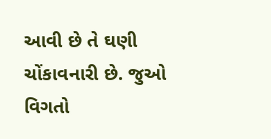આવી છે તે ઘણી ચોંકાવનારી છે. જુઓ વિગતો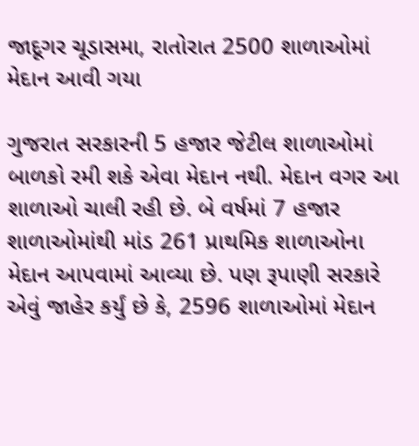જાદૂગર ચૂડાસમા, રાતોરાત 2500 શાળાઓમાં મેદાન આવી ગયા

ગુજરાત સરકારની 5 હજાર જેટીલ શાળાઓમાં બાળકો રમી શકે એવા મેદાન નથી. મેદાન વગર આ શાળાઓ ચાલી રહી છે. બે વર્ષમાં 7 હજાર શાળાઓમાંથી માંડ 261 પ્રાથમિક શાળાઓના મેદાન આપવામાં આવ્યા છે. પણ રૂપાણી સરકારે એવું જાહેર કર્યું છે કે, 2596 શાળાઓમાં મેદાન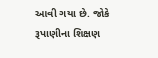આવી ગયા છે. જોકે રૂપાણીના શિક્ષણ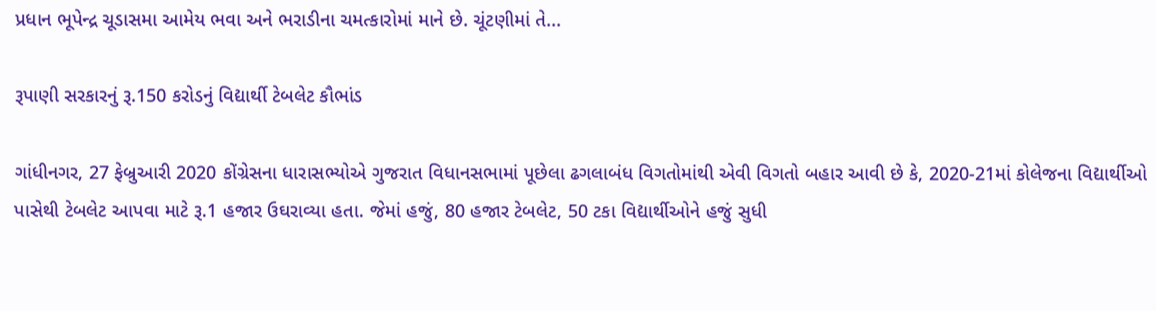પ્રધાન ભૂપેન્દ્ર ચૂડાસમા આમેય ભવા અને ભરાડીના ચમત્કારોમાં માને છે. ચૂંટણીમાં તે...

રૂપાણી સરકારનું રૂ.150 કરોડનું વિદ્યાર્થી ટેબલેટ કૌભાંડ

ગાંધીનગર, 27 ફેબ્રુઆરી 2020 કોંગ્રેસના ધારાસભ્યોએ ગુજરાત વિધાનસભામાં પૂછેલા ઢગલાબંધ વિગતોમાંથી એવી વિગતો બહાર આવી છે કે, 2020-21માં કોલેજના વિદ્યાર્થીઓ પાસેથી ટેબલેટ આપવા માટે રૂ.1 હજાર ઉઘરાવ્યા હતા. જેમાં હજું, 80 હજાર ટેબલેટ, 50 ટકા વિદ્યાર્થીઓને હજું સુધી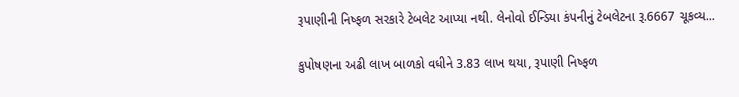રૂપાણીની નિષ્ફળ સરકારે ટેબલેટ આપ્યા નથી. લેનોવો ઈન્ડિયા કંપનીનું ટેબલેટના રૂ.6667 ચૂકવ્ય...

કુપોષણના અઢી લાખ બાળકો વધીને 3.83 લાખ થયા, રૂપાણી નિષ્ફળ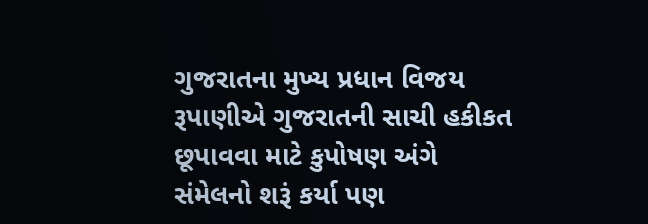ગુજરાતના મુખ્ય પ્રધાન વિજય રૂપાણીએ ગુજરાતની સાચી હકીકત છૂપાવવા માટે કુપોષણ અંગે સંમેલનો શરૂં કર્યા પણ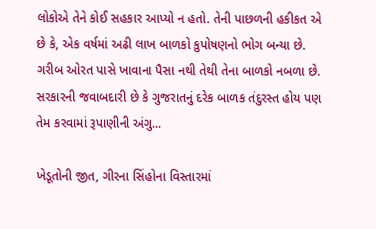લોકોએ તેને કોઈ સહકાર આપ્યો ન હતો. તેની પાછળની હકીકત એ છે કે, એક વર્ષમાં અઢી લાખ બાળકો કુપોષણનો ભોગ બન્યા છે. ગરીબ ઓરત પાસે ખાવાના પૈસા નથી તેથી તેના બાળકો નબળા છે. સરકારની જવાબદારી છે કે ગુજરાતનું દરેક બાળક તંદુરસ્ત હોય પણ તેમ કરવામાં રૂપાણીની અંગુ...

ખેડૂતોની જીત, ગીરના સિંહોના વિસ્તારમાં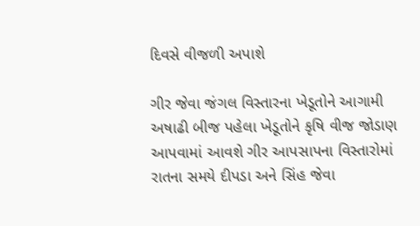દિવસે વીજળી અપાશે

ગીર જેવા જંગલ વિસ્તારના ખેડૂતોને આગામી અષાઢી બીજ પહેલા ખેડૂતોને કૃષિ વીજ જોડાણ આપવામાં આવશે ગીર આપસાપના વિસ્તારોમાં રાતના સમયે દીપડા અને સિંહ જેવા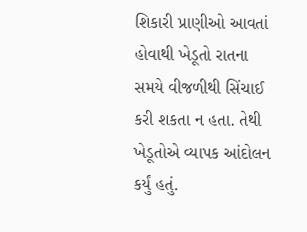શિકારી પ્રાણીઓ આવતાં હોવાથી ખેડૂતો રાતના સમયે વીજળીથી સિંચાઈ કરી શકતા ન હતા. તેથી ખેડૂતોએ વ્યાપક આંદોલન કર્યું હતું.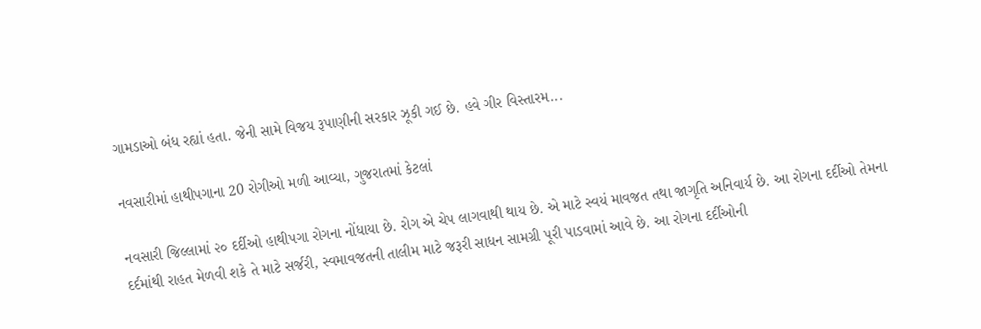ગામડાઓ બંધ રહ્યાં હતા. જેની સામે વિજય રૂપાણીની સરકાર ઝૂકી ગઈ છે. હવે ગીર વિસ્તારમ...

નવસારીમાં હાથીપગાના 20 રોગીઓ મળી આવ્યા, ગુજરાતમાં કેટલાં

નવસારી જિલ્લામાં ૨૦ દર્દીઓ હાથીપગા રોગના નોંધાયા છે. રોગ એ ચેપ લાગવાથી થાય છે. એ માટે સ્વયં માવજત તથા જાગૃતિ અનિવાર્ય છે. આ રોગના દર્દીઓ તેમના દર્દમાંથી રાહત મેળવી શકે તે માટે સર્જરી, સ્વમાવજતની તાલીમ માટે જરૂરી સાધન સામગ્રી પૂરી પાડવામાં આવે છે. આ રોગના દર્દીઓની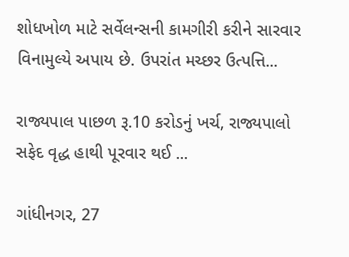શોધખોળ માટે સર્વેલન્સની કામગીરી કરીને સારવાર વિનામુલ્યે અપાય છે. ઉપરાંત મચ્છર ઉત્પત્તિ...

રાજ્યપાલ પાછળ રૂ.10 કરોડનું ખર્ચ, રાજ્યપાલો સફેદ વૃદ્ધ હાથી પૂરવાર થઈ ...

ગાંધીનગર, 27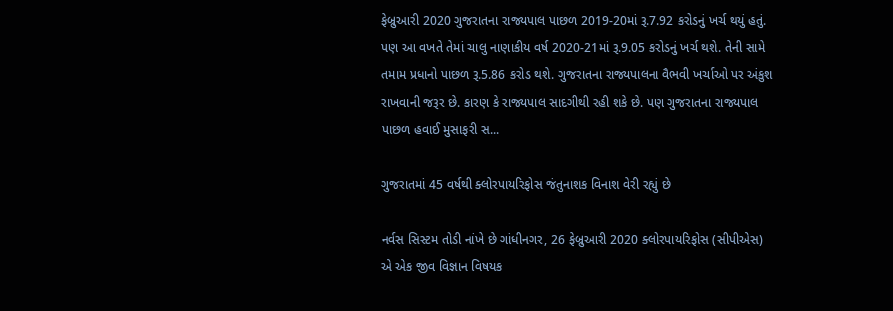ફેબ્રુઆરી 2020 ગુજરાતના રાજ્યપાલ પાછળ 2019-20માં રૂ.7.92 કરોડનું ખર્ચ થયું હતું. પણ આ વખતે તેમાં ચાલુ નાણાકીય વર્ષ 2020-21માં રૂ.9.05 કરોડનું ખર્ચ થશે. તેની સામે તમામ પ્રધાનો પાછળ રૂ.5.86 કરોડ થશે. ગુજરાતના રાજ્યપાલના વૈભવી ખર્ચાઓ પર અંકુશ રાખવાની જરૂર છે. કારણ કે રાજ્યપાલ સાદગીથી રહી શકે છે. પણ ગુજરાતના રાજ્યપાલ પાછળ હવાઈ મુસાફરી સ...

ગુજરાતમાં 45 વર્ષથી ક્લોરપાયરિફોસ જંતુનાશક વિનાશ વેરી રહ્યું છે

નર્વસ સિસ્ટમ તોડી નાંખે છે ગાંધીનગર, 26 ફેબ્રુઆરી 2020 ક્લોરપાયરિફોસ (સીપીએસ) એ એક જીવ વિજ્ઞાન વિષયક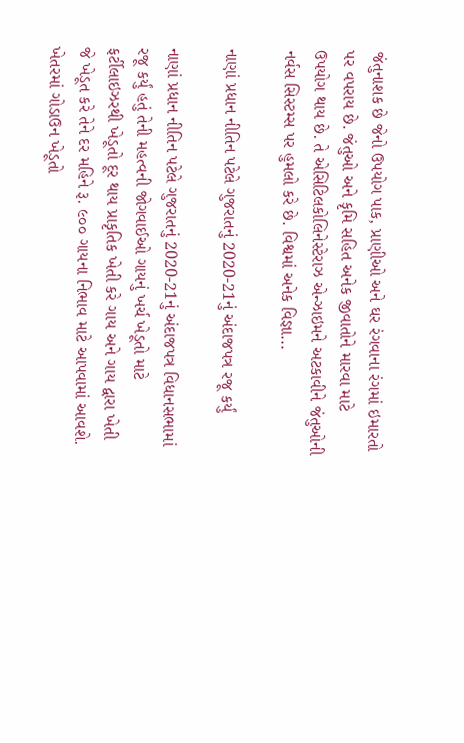જંતુનાશક છે જેનો ઉપયોગ પાક, પ્રાણીઓ અને ઘર રંગવાના રંગમાં ઇમારતો પર વપરાય છે. જંતુઓ અને કૃમિ સહિત અનેક જીવાતોને મારવા માટે ઉપયોગ થાય છે. તે એસિટિલકોલિનેસ્ટેરાઝ એન્ઝાઇમને અટકાવીને જંતુઓની નર્વસ સિસ્ટમ્સ પર હુમલો કરે છે. વિશ્વમાં અનેક વિજ્ઞા...

નાણાં પ્રધાન નીતિન પટેલે ગુજરાતનું 2020-21નું અંદાજપત્ર રજૂ કર્યું

નાણાં પ્રધાન નીતિન પટેલે ગુજરાતનું 2020-21નું અંદાજપત્ર વિધાનસભામાં રજૂ કર્યું હતું તેની મહત્વની જોગવાઈઓ ગાયનું ખર્ચ ખેડૂતો માટે ફર્ટીલાઇઝરથી ખેડૂતો દૂર થાય પ્રાકૃતિક ખેતી કરે ગાય અને ગાય દ્વારા ખેતી જે ખેડૂત કરે તેને દર મહિને રૂ. ૯૦૦ ગાયના નિભાવ માટે આપવામાં આવશે. ખેતરમાં ગોડાઉન ખેડૂતો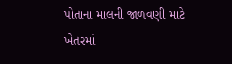પોતાના માલની જાળવણી માટે ખેતરમાં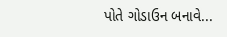પોતે ગોડાઉન બનાવે...